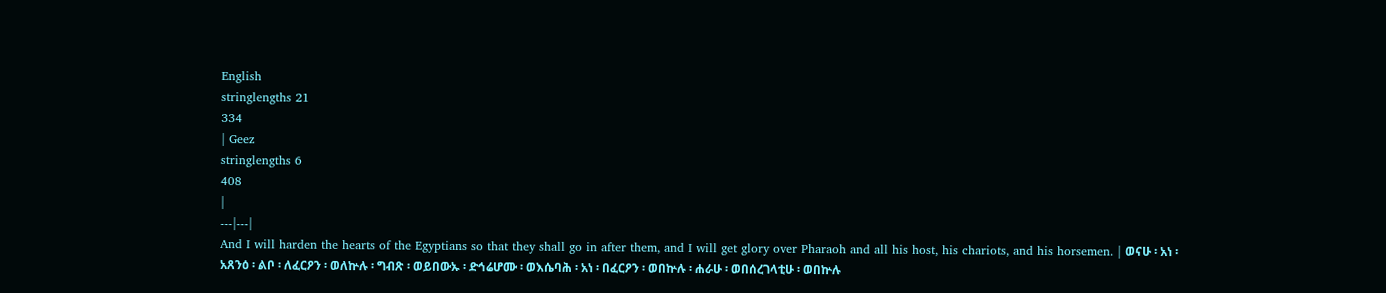English
stringlengths 21
334
| Geez
stringlengths 6
408
|
---|---|
And I will harden the hearts of the Egyptians so that they shall go in after them, and I will get glory over Pharaoh and all his host, his chariots, and his horsemen. | ወናሁ ፡ አነ ፡ አጸንዕ ፡ ልቦ ፡ ለፈርዖን ፡ ወለኵሉ ፡ ግብጽ ፡ ወይበውኡ ፡ ድኅሬሆሙ ፡ ወእሴባሕ ፡ አነ ፡ በፈርዖን ፡ ወበኵሉ ፡ ሐራሁ ፡ ወበሰረገላቲሁ ፡ ወበኵሉ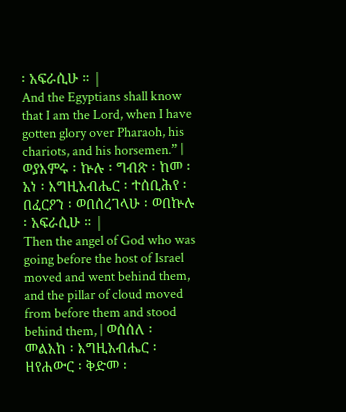፡ አፍራሲሁ ። |
And the Egyptians shall know that I am the Lord, when I have gotten glory over Pharaoh, his chariots, and his horsemen.” | ወያእምሩ ፡ ኵሉ ፡ ግብጽ ፡ ከመ ፡ አነ ፡ እግዚአብሔር ፡ ተሰቢሕየ ፡ በፈርዖን ፡ ወበሰረገላሁ ፡ ወበኵሉ ፡ አፍራሲሁ ። |
Then the angel of God who was going before the host of Israel moved and went behind them, and the pillar of cloud moved from before them and stood behind them, | ወሰሰለ ፡ መልአከ ፡ እግዚአብሔር ፡ ዘየሐውር ፡ ቅድመ ፡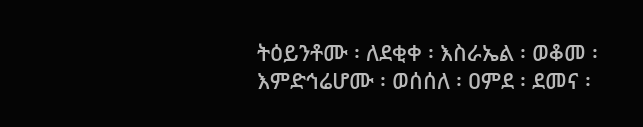ትዕይንቶሙ ፡ ለደቂቀ ፡ እስራኤል ፡ ወቆመ ፡ እምድኅሬሆሙ ፡ ወሰሰለ ፡ ዐምደ ፡ ደመና ፡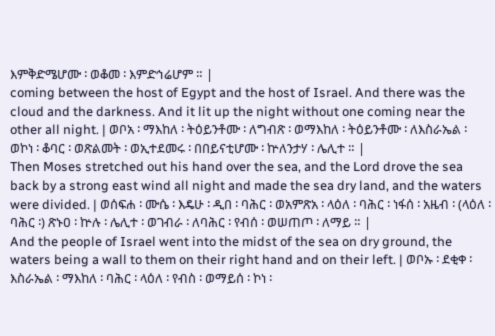እምቅድሜሆሙ ፡ ወቆመ ፡ እምድኅሬሆም ። |
coming between the host of Egypt and the host of Israel. And there was the cloud and the darkness. And it lit up the night without one coming near the other all night. | ወቦአ ፡ ማእከለ ፡ ትዕይንቶሙ ፡ ለግብጽ ፡ ወማእከለ ፡ ትዕይንቶሙ ፡ ለእስራኤል ፡ ወኮነ ፡ ቆባር ፡ ወጽልመት ፡ ወኢተደመሩ ፡ በበይናቲሆሙ ፡ ኵለንታሃ ፡ ሌሊተ ። |
Then Moses stretched out his hand over the sea, and the Lord drove the sea back by a strong east wind all night and made the sea dry land, and the waters were divided. | ወሰፍሐ ፡ ሙሴ ፡ እዴሁ ፡ ዲበ ፡ ባሕር ፡ ወአምጽአ ፡ ላዕለ ፡ ባሕር ፡ ነፋሰ ፡ አዜብ ፡ (ላዕለ ፡ ባሕር ፡) ጽኑዐ ፡ ኵሉ ፡ ሌሊተ ፡ ወገብራ ፡ ለባሕር ፡ የብሰ ፡ ወሠጠጦ ፡ ለማይ ። |
And the people of Israel went into the midst of the sea on dry ground, the waters being a wall to them on their right hand and on their left. | ወቦኡ ፡ ደቂቀ ፡ እስራኤል ፡ ማእከለ ፡ ባሕር ፡ ላዕለ ፡ የብስ ፡ ወማይሰ ፡ ኮነ ፡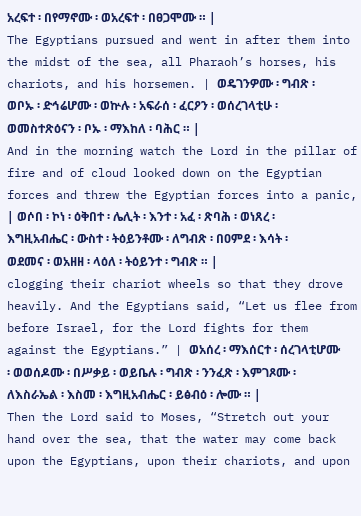አረፍተ ፡ በየማኖሙ ፡ ወአረፍተ ፡ በፀጋሞሙ ። |
The Egyptians pursued and went in after them into the midst of the sea, all Pharaoh’s horses, his chariots, and his horsemen. | ወዴገንዎሙ ፡ ግብጽ ፡ ወቦኡ ፡ ድኅሬሆሙ ፡ ወኵሉ ፡ አፍራሰ ፡ ፈርዖን ፡ ወሰረገላቲሁ ፡ ወመስተጽዕናን ፡ ቦኡ ፡ ማእከለ ፡ ባሕር ። |
And in the morning watch the Lord in the pillar of fire and of cloud looked down on the Egyptian forces and threw the Egyptian forces into a panic, | ወሶበ ፡ ኮነ ፡ ዕቅበተ ፡ ሌሊት ፡ እንተ ፡ አፈ ፡ ጽባሕ ፡ ወነጸረ ፡ እግዚአብሔር ፡ ውስተ ፡ ትዕይንቶሙ ፡ ለግብጽ ፡ በዐምደ ፡ እሳት ፡ ወደመና ፡ ወአዘዘ ፡ ላዕለ ፡ ትዕይንተ ፡ ግብጽ ። |
clogging their chariot wheels so that they drove heavily. And the Egyptians said, “Let us flee from before Israel, for the Lord fights for them against the Egyptians.” | ወአሰረ ፡ ማእሰርተ ፡ ሰረገላቲሆሙ ፡ ወወሰዶሙ ፡ በሥቃይ ፡ ወይቤሉ ፡ ግብጽ ፡ ንንፈጽ ፡ እምገጾሙ ፡ ለእስራኤል ፡ እስመ ፡ እግዚአብሔር ፡ ይፅብዕ ፡ ሎሙ ። |
Then the Lord said to Moses, “Stretch out your hand over the sea, that the water may come back upon the Egyptians, upon their chariots, and upon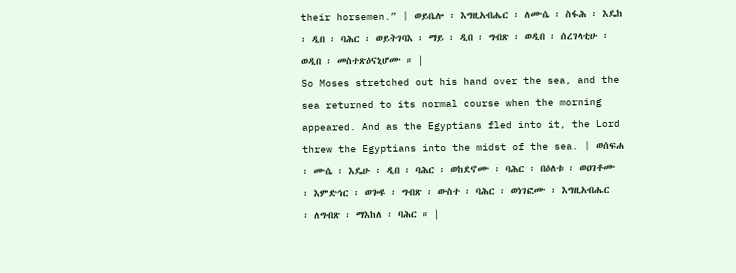their horsemen.” | ወይቤሎ ፡ እግዚአብሔር ፡ ለሙሴ ፡ ስፋሕ ፡ እዴከ ፡ ዲበ ፡ ባሕር ፡ ወይትገባእ ፡ ማይ ፡ ዲበ ፡ ግብጽ ፡ ወዲበ ፡ ሰረገላቲሁ ፡ ወዲበ ፡ መስተጽዕናኒሆሙ ። |
So Moses stretched out his hand over the sea, and the sea returned to its normal course when the morning appeared. And as the Egyptians fled into it, the Lord threw the Egyptians into the midst of the sea. | ወሰፍሐ ፡ ሙሴ ፡ እዴሁ ፡ ዲበ ፡ ባሕር ፡ ወከደኖሙ ፡ ባሕር ፡ በዕለቱ ፡ ወዐገቶሙ ፡ እምድኅር ፡ ወጐዩ ፡ ግብጽ ፡ ውስተ ፡ ባሕር ፡ ወነገፎሙ ፡ እግዚአብሔር ፡ ለግብጽ ፡ ማእከለ ፡ ባሕር ። |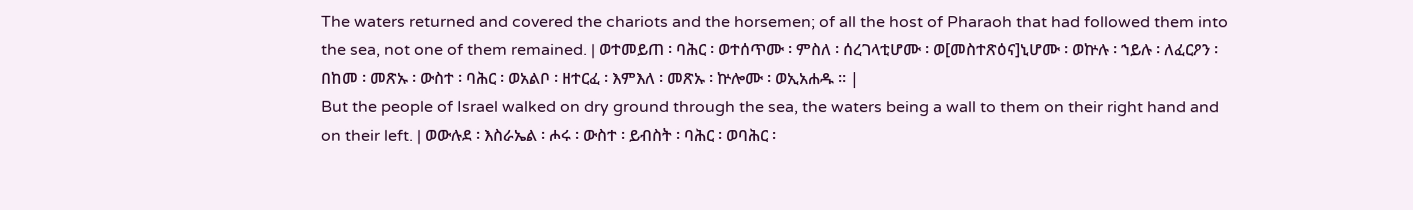The waters returned and covered the chariots and the horsemen; of all the host of Pharaoh that had followed them into the sea, not one of them remained. | ወተመይጠ ፡ ባሕር ፡ ወተሰጥሙ ፡ ምስለ ፡ ሰረገላቲሆሙ ፡ ወ[መስተጽዕና]ኒሆሙ ፡ ወኵሉ ፡ ኀይሉ ፡ ለፈርዖን ፡ በከመ ፡ መጽኡ ፡ ውስተ ፡ ባሕር ፡ ወአልቦ ፡ ዘተርፈ ፡ እምእለ ፡ መጽኡ ፡ ኵሎሙ ፡ ወኢአሐዱ ። |
But the people of Israel walked on dry ground through the sea, the waters being a wall to them on their right hand and on their left. | ወውሉደ ፡ እስራኤል ፡ ሖሩ ፡ ውስተ ፡ ይብስት ፡ ባሕር ፡ ወባሕር ፡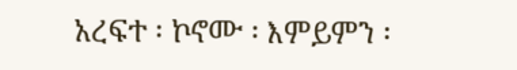አረፍተ ፡ ኮኖሙ ፡ እምይምን ፡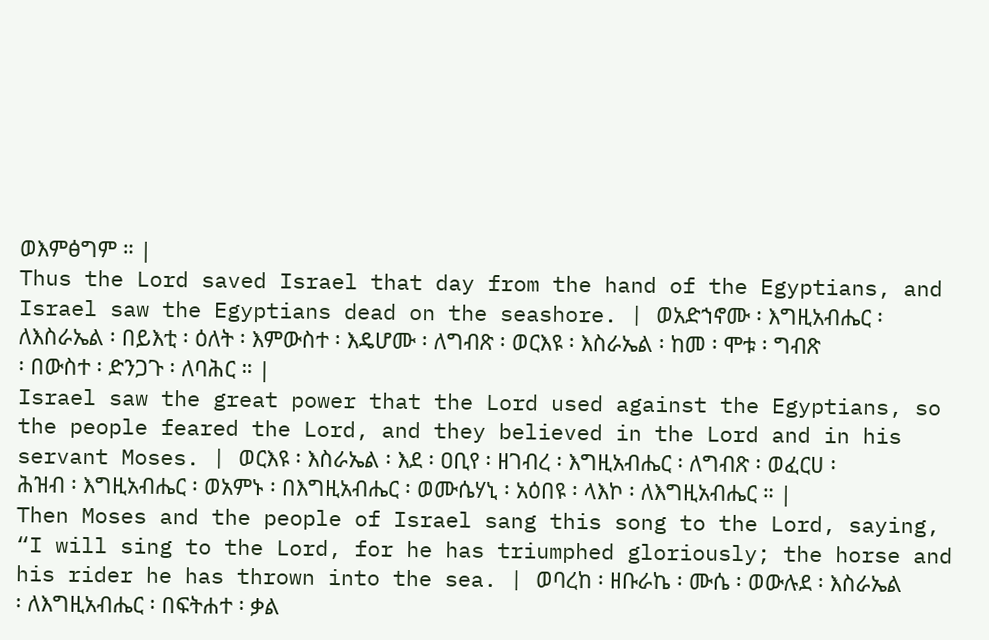ወእምፅግም ። |
Thus the Lord saved Israel that day from the hand of the Egyptians, and Israel saw the Egyptians dead on the seashore. | ወአድኀኖሙ ፡ እግዚአብሔር ፡ ለእስራኤል ፡ በይእቲ ፡ ዕለት ፡ እምውስተ ፡ እዴሆሙ ፡ ለግብጽ ፡ ወርእዩ ፡ እስራኤል ፡ ከመ ፡ ሞቱ ፡ ግብጽ ፡ በውስተ ፡ ድንጋጉ ፡ ለባሕር ። |
Israel saw the great power that the Lord used against the Egyptians, so the people feared the Lord, and they believed in the Lord and in his servant Moses. | ወርእዩ ፡ እስራኤል ፡ እደ ፡ ዐቢየ ፡ ዘገብረ ፡ እግዚአብሔር ፡ ለግብጽ ፡ ወፈርሀ ፡ ሕዝብ ፡ እግዚአብሔር ፡ ወአምኑ ፡ በእግዚአብሔር ፡ ወሙሴሃኒ ፡ አዕበዩ ፡ ላእኮ ፡ ለእግዚአብሔር ። |
Then Moses and the people of Israel sang this song to the Lord, saying, “I will sing to the Lord, for he has triumphed gloriously; the horse and his rider he has thrown into the sea. | ወባረከ ፡ ዘቡራኬ ፡ ሙሴ ፡ ወውሉደ ፡ እስራኤል ፡ ለእግዚአብሔር ፡ በፍትሐተ ፡ ቃል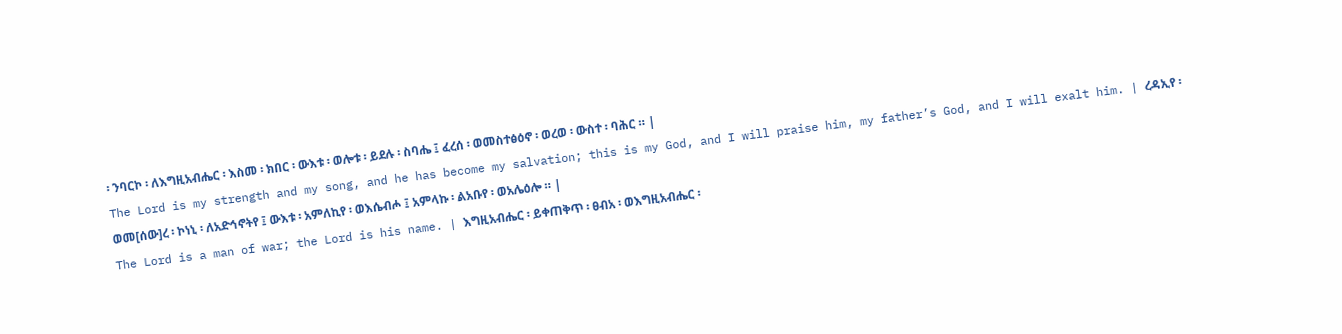፡ ንባርኮ ፡ ለእግዚአብሔር ፡ እስመ ፡ ክበር ፡ ውእቱ ፡ ወሎቱ ፡ ይደሉ ፡ ስባሔ ፤ ፈረሰ ፡ ወመስተፅዕኖ ፡ ወረወ ፡ ውስተ ፡ ባሕር ። |
The Lord is my strength and my song, and he has become my salvation; this is my God, and I will praise him, my father’s God, and I will exalt him. | ረዳኢየ ፡ ወመ[ሰው]ረ ፡ ኮነኒ ፡ ለአድኅኖትየ ፤ ውእቱ ፡ አምለኪየ ፡ ወእሴብሖ ፤ አምላኩ ፡ ልአቡየ ፡ ወአሌዕሎ ። |
The Lord is a man of war; the Lord is his name. | እግዚአብሔር ፡ ይቀጠቅጥ ፡ ፀብአ ፡ ወእግዚአብሔር ፡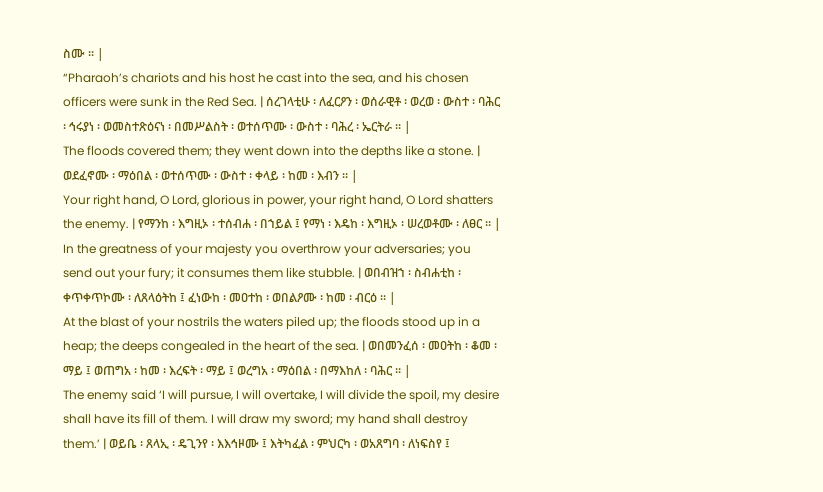ስሙ ። |
“Pharaoh’s chariots and his host he cast into the sea, and his chosen officers were sunk in the Red Sea. | ሰረገላቲሁ ፡ ለፈርዖን ፡ ወሰራዊቶ ፡ ወረወ ፡ ውስተ ፡ ባሕር ፡ ኅሩያነ ፡ ወመስተጽዕናነ ፡ በመሥልስት ፡ ወተሰጥሙ ፡ ውስተ ፡ ባሕረ ፡ ኤርትራ ። |
The floods covered them; they went down into the depths like a stone. | ወደፈኖሙ ፡ ማዕበል ፡ ወተሰጥሙ ፡ ውስተ ፡ ቀላይ ፡ ከመ ፡ እብን ። |
Your right hand, O Lord, glorious in power, your right hand, O Lord shatters the enemy. | የማንከ ፡ እግዚኦ ፡ ተሰብሐ ፡ በኀይል ፤ የማነ ፡ እዴከ ፡ እግዚኦ ፡ ሠረወቶሙ ፡ ለፀር ። |
In the greatness of your majesty you overthrow your adversaries; you send out your fury; it consumes them like stubble. | ወበብዝኀ ፡ ስብሐቲከ ፡ ቀጥቀጥኮሙ ፡ ለጸላዕትከ ፤ ፈነውከ ፡ መዐተከ ፡ ወበልዖሙ ፡ ከመ ፡ ብርዕ ። |
At the blast of your nostrils the waters piled up; the floods stood up in a heap; the deeps congealed in the heart of the sea. | ወበመንፈሰ ፡ መዐትከ ፡ ቆመ ፡ ማይ ፤ ወጠግአ ፡ ከመ ፡ እረፍት ፡ ማይ ፤ ወረግአ ፡ ማዕበል ፡ በማእከለ ፡ ባሕር ። |
The enemy said ‘I will pursue, I will overtake, I will divide the spoil, my desire shall have its fill of them. I will draw my sword; my hand shall destroy them.’ | ወይቤ ፡ ጸላኢ ፡ ዴጊንየ ፡ እእኅዞሙ ፤ እትካፈል ፡ ምህርካ ፡ ወአጸግባ ፡ ለነፍስየ ፤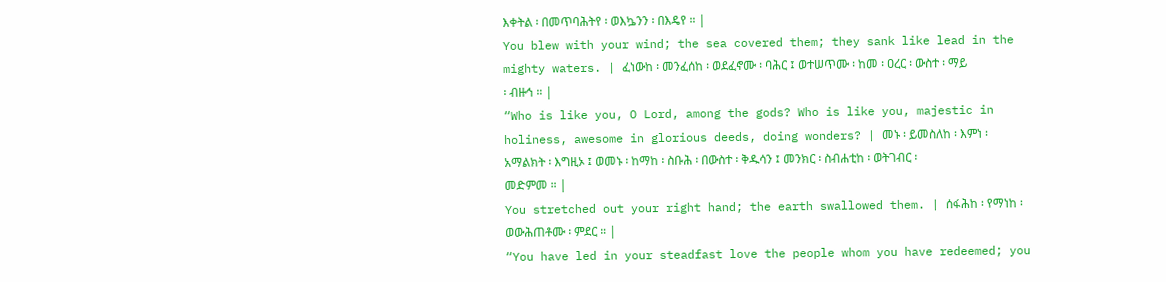እቀትል ፡ በመጥባሕትየ ፡ ወእኴንን ፡ በእዴየ ። |
You blew with your wind; the sea covered them; they sank like lead in the mighty waters. | ፈነውከ ፡ መንፈሰከ ፡ ወደፈኖሙ ፡ ባሕር ፤ ወተሠጥሙ ፡ ከመ ፡ ዐረር ፡ ውስተ ፡ ማይ ፡ ብዙኅ ። |
“Who is like you, O Lord, among the gods? Who is like you, majestic in holiness, awesome in glorious deeds, doing wonders? | መኑ ፡ ይመስለከ ፡ እምነ ፡ አማልክት ፡ እግዚኦ ፤ ወመኑ ፡ ከማከ ፡ ስቡሕ ፡ በውስተ ፡ ቅዱሳን ፤ መንክር ፡ ስብሐቲከ ፡ ወትገብር ፡ መድምመ ። |
You stretched out your right hand; the earth swallowed them. | ሰፋሕከ ፡ የማነከ ፡ ወውሕጠቶሙ ፡ ምደር ። |
“You have led in your steadfast love the people whom you have redeemed; you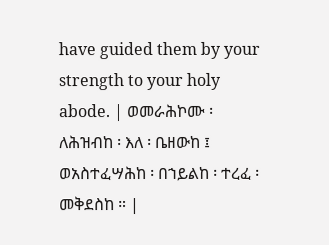have guided them by your strength to your holy abode. | ወመራሕኮሙ ፡ ለሕዝብከ ፡ እለ ፡ ቤዘውከ ፤ ወአስተፈሣሕከ ፡ በኀይልከ ፡ ተረፈ ፡ መቅደስከ ። |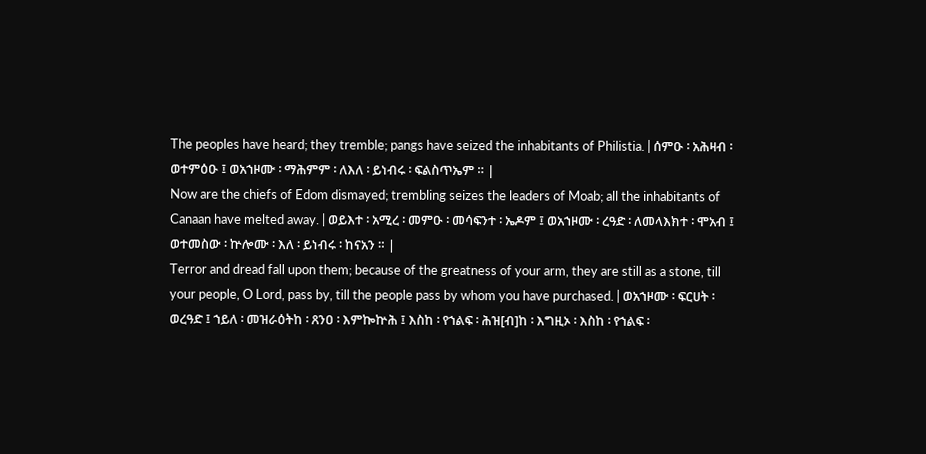The peoples have heard; they tremble; pangs have seized the inhabitants of Philistia. | ሰምዑ ፡ አሕዛብ ፡ ወተምዕዑ ፤ ወአኀዞሙ ፡ ማሕምም ፡ ለእለ ፡ ይነብሩ ፡ ፍልስጥኤም ። |
Now are the chiefs of Edom dismayed; trembling seizes the leaders of Moab; all the inhabitants of Canaan have melted away. | ወይእተ ፡ አሚረ ፡ መምዑ ፡ መሳፍንተ ፡ ኤዶም ፤ ወአኀዞሙ ፡ ረዓድ ፡ ለመላእክተ ፡ ሞአብ ፤ ወተመስው ፡ ኵሎሙ ፡ እለ ፡ ይነብሩ ፡ ከናአን ። |
Terror and dread fall upon them; because of the greatness of your arm, they are still as a stone, till your people, O Lord, pass by, till the people pass by whom you have purchased. | ወአኀዞሙ ፡ ፍርሀት ፡ ወረዓድ ፤ ኀይለ ፡ መዝራዕትከ ፡ ጸንዐ ፡ እምኰኵሕ ፤ እስከ ፡ የኀልፍ ፡ ሕዝ[ብ]ከ ፡ እግዚኦ ፡ እስከ ፡ የኀልፍ ፡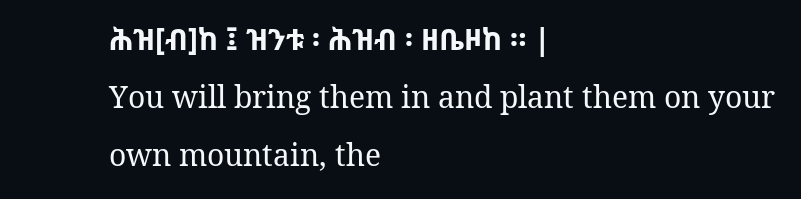ሕዝ[ብ]ከ ፤ ዝንቱ ፡ ሕዝብ ፡ ዘቤዞከ ። |
You will bring them in and plant them on your own mountain, the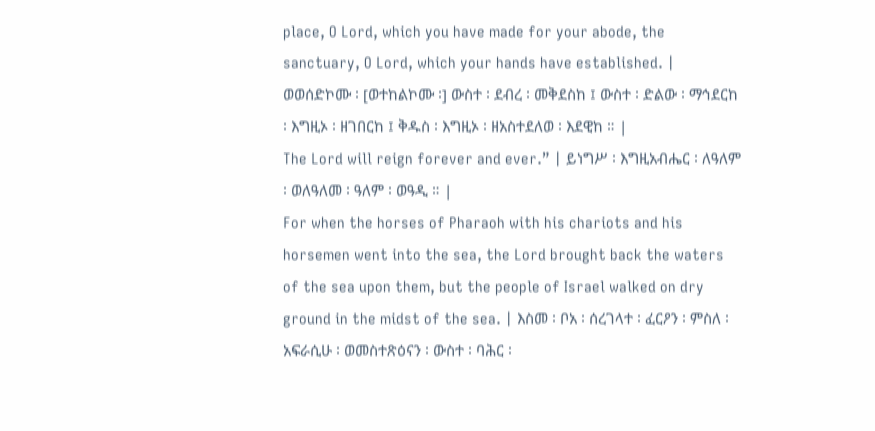place, O Lord, which you have made for your abode, the sanctuary, O Lord, which your hands have established. | ወወሰድኮሙ ፡ [ወተከልኮሙ ፡] ውስተ ፡ ደብረ ፡ መቅደስከ ፤ ውስተ ፡ ድልው ፡ ማኅደርከ ፡ እግዚኦ ፡ ዘገበርከ ፤ ቅዱስ ፡ እግዚኦ ፡ ዘአስተደለወ ፡ እደዊከ ። |
The Lord will reign forever and ever.” | ይነግሥ ፡ እግዚአብሔር ፡ ለዓለም ፡ ወለዓለመ ፡ ዓለም ፡ ወዓዲ ። |
For when the horses of Pharaoh with his chariots and his horsemen went into the sea, the Lord brought back the waters of the sea upon them, but the people of Israel walked on dry ground in the midst of the sea. | እስመ ፡ ቦአ ፡ ሰረገላተ ፡ ፈርዖን ፡ ምስለ ፡ አፍራሲሁ ፡ ወመስተጽዕናን ፡ ውስተ ፡ ባሕር ፡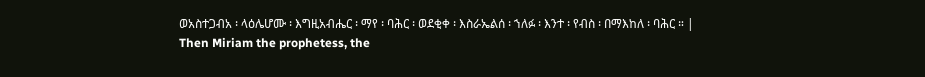ወአስተጋብአ ፡ ላዕሌሆሙ ፡ እግዚአብሔር ፡ ማየ ፡ ባሕር ፡ ወደቂቀ ፡ እስራኤልሰ ፡ ኀለፉ ፡ እንተ ፡ የብስ ፡ በማእከለ ፡ ባሕር ። |
Then Miriam the prophetess, the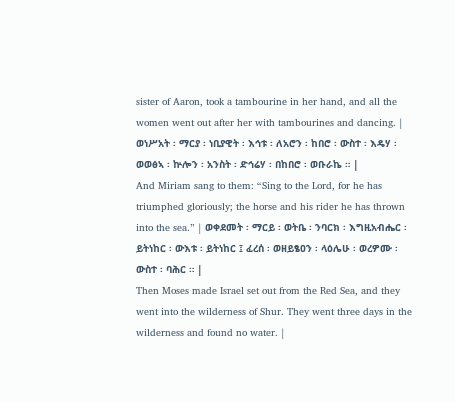sister of Aaron, took a tambourine in her hand, and all the women went out after her with tambourines and dancing. | ወነሥአት ፡ ማርያ ፡ ነቢያዊት ፡ እኅቱ ፡ ለአሮን ፡ ከበሮ ፡ ውስተ ፡ እዴሃ ፡ ወወፅኣ ፡ ኵሎን ፡ አንስት ፡ ድኅሬሃ ፡ በከበሮ ፡ ወቡራኬ ። |
And Miriam sang to them: “Sing to the Lord, for he has triumphed gloriously; the horse and his rider he has thrown into the sea.” | ወቀደመት ፡ ማርይ ፡ ወትቤ ፡ ንባርክ ፡ እግዚአብሔር ፡ ይትነከር ፡ ውእቱ ፡ ይትነከር ፤ ፈረሰ ፡ ወዘይፄዐን ፡ ላዕሌሁ ፡ ወረዎሙ ፡ ውስተ ፡ ባሕር ። |
Then Moses made Israel set out from the Red Sea, and they went into the wilderness of Shur. They went three days in the wilderness and found no water. |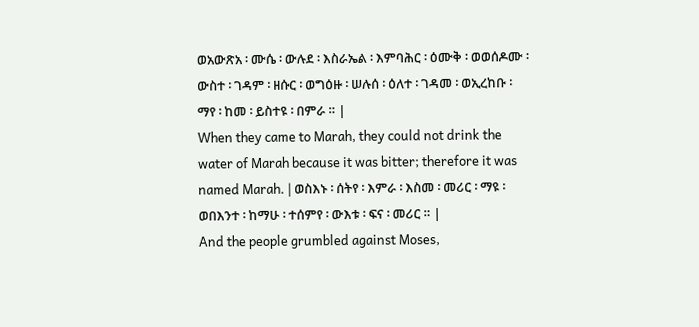ወአውጽአ ፡ ሙሴ ፡ ውሉደ ፡ እስራኤል ፡ እምባሕር ፡ ዕሙቅ ፡ ወወሰዶሙ ፡ ውስተ ፡ ገዳም ፡ ዘሱር ፡ ወግዕዙ ፡ ሠሉሰ ፡ ዕለተ ፡ ገዳመ ፡ ወኢረከቡ ፡ ማየ ፡ ከመ ፡ ይስተዩ ፡ በምራ ። |
When they came to Marah, they could not drink the water of Marah because it was bitter; therefore it was named Marah. | ወስእኑ ፡ ሰትየ ፡ እምራ ፡ እስመ ፡ መሪር ፡ ማዩ ፡ ወበእንተ ፡ ከማሁ ፡ ተሰምየ ፡ ውእቱ ፡ ፍና ፡ መሪር ። |
And the people grumbled against Moses,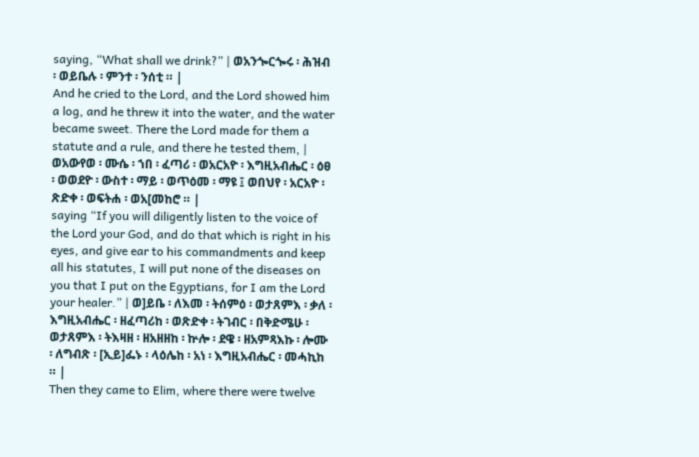saying, “What shall we drink?” | ወአንጐርጐሩ ፡ ሕዝብ ፡ ወይቤሉ ፡ ምንተ ፡ ንሰቲ ። |
And he cried to the Lord, and the Lord showed him a log, and he threw it into the water, and the water became sweet. There the Lord made for them a statute and a rule, and there he tested them, | ወአውየወ ፡ ሙሴ ፡ ኀበ ፡ ፈጣሪ ፡ ወአርአዮ ፡ እግዚአብሔር ፡ ዕፀ ፡ ወወደዮ ፡ ውስተ ፡ ማይ ፡ ወጥዕመ ፡ ማዩ ፤ ወበህየ ፡ አርአዮ ፡ ጽድቀ ፡ ወፍትሐ ፡ ወአ[መከሮ ። |
saying “If you will diligently listen to the voice of the Lord your God, and do that which is right in his eyes, and give ear to his commandments and keep all his statutes, I will put none of the diseases on you that I put on the Egyptians, for I am the Lord your healer.” | ወ]ይቤ ፡ ለእመ ፡ ትሰምዕ ፡ ወታጸምእ ፡ ቃለ ፡ እግዚአብሔር ፡ ዘፈጣሪከ ፡ ወጽድቀ ፡ ትገብር ፡ በቅድሜሁ ፡ ወታጸምእ ፡ ትእዛዘ ፡ ዘአዘዘከ ፡ ኵሎ ፡ ደዌ ፡ ዘአምጻእኩ ፡ ሎሙ ፡ ለግብጽ ፡ [ኢይ]ፌኑ ፡ ላዕሌከ ፡ አነ ፡ እግዚአብሔር ፡ መሓኪከ ። |
Then they came to Elim, where there were twelve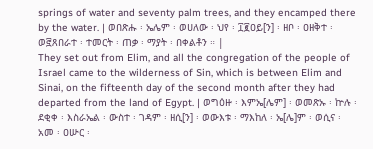springs of water and seventy palm trees, and they encamped there by the water. | ወበጽሑ ፡ ኤሌም ፡ ወሀለው ፡ ህየ ፡ ፲፪ዐይ[ን] ፡ ዘቦ ፡ ዐዘቅተ ፡ ወ፸ጸበራተ ፡ ተመርት ፡ ጠቃ ፡ ማያት ፡ በቀልቶን ። |
They set out from Elim, and all the congregation of the people of Israel came to the wilderness of Sin, which is between Elim and Sinai, on the fifteenth day of the second month after they had departed from the land of Egypt. | ወግዕዙ ፡ እምኤ[ሌም] ፡ ወመጽኡ ፡ ኵሉ ፡ ደቂቀ ፡ እስራኤል ፡ ውስተ ፡ ገዳም ፡ ዘሲ[ን] ፡ ወውእቱ ፡ ማእከለ ፡ ኤ[ሌ]ም ፡ ወሲና ፡ አመ ፡ ዐሡር ፡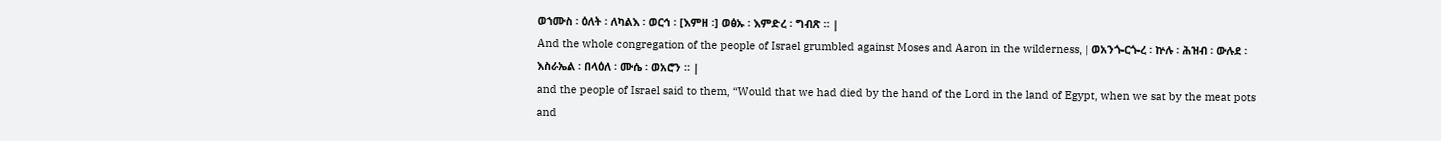ወኀሙስ ፡ ዕለት ፡ ለካልእ ፡ ወርኅ ፡ [እምዘ ፡] ወፅኡ ፡ እምድረ ፡ ግብጽ ። |
And the whole congregation of the people of Israel grumbled against Moses and Aaron in the wilderness, | ወአንጐርጐረ ፡ ኵሉ ፡ ሕዝብ ፡ ውሉደ ፡ እስራኤል ፡ በላዕለ ፡ ሙሴ ፡ ወአሮን ። |
and the people of Israel said to them, “Would that we had died by the hand of the Lord in the land of Egypt, when we sat by the meat pots and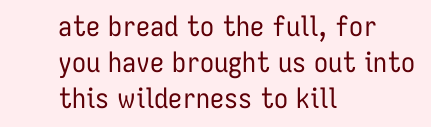ate bread to the full, for you have brought us out into this wilderness to kill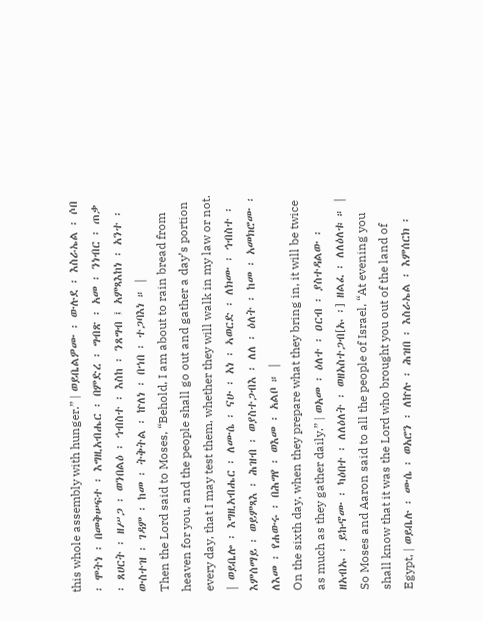this whole assembly with hunger.” | ወይቤልዎሙ ፡ ውሉደ ፡ እስራኤል ፡ ሶበ ፡ ሞትነ ፡ በመቅሠፍተ ፡ እግዚአብሔር ፡ በምድረ ፡ ግብጽ ፡ አመ ፡ ንነብር ፡ ጠቃ ፡ ጸሀርት ፡ ዘሥጋ ፡ ወንበልዕ ፡ ኅብስተ ፡ እስከ ፡ ንጸግብ ፤ አምጻእከነ ፡ አንተ ፡ ውስተዝ ፡ ገዳም ፡ ከመ ፡ ትቅትል ፡ ኵለነ ፡ በኀበ ፡ ተጋባእነ ። |
Then the Lord said to Moses, “Behold, I am about to rain bread from heaven for you, and the people shall go out and gather a day’s portion every day, that I may test them, whether they will walk in my law or not. | ወይቤሎ ፡ እግዚአብሔር ፡ ለሙሴ ፡ ናሁ ፡ አነ ፡ ኣወርድ ፡ ለክሙ ፡ ኅብስተ ፡ እምሰማይ ፡ ወይምጻእ ፡ ሕዝብ ፡ ወያስተጋብእ ፡ ለለ ፡ ዕለት ፡ ከመ ፡ አመክሮሙ ፡ ለእመ ፡ የሐውሩ ፡ በሕግየ ፡ ወእመ ፡ አልቦ ። |
On the sixth day, when they prepare what they bring in, it will be twice as much as they gather daily.” | ወአመ ፡ ዕለተ ፡ ዐርብ ፡ ያስተዳልው ፡ ዘአብኡ ፡ ይኩኖሙ ፡ ካዕበተ ፡ ለለዕለት ፡ ወዘአስተጋብ[ኡ ፡] ዘልፈ ፡ ለለዕለቱ ። |
So Moses and Aaron said to all the people of Israel, “At evening you shall know that it was the Lord who brought you out of the land of Egypt, | ወይቤሉ ፡ ሙሴ ፡ ወአሮን ፡ ለኵሉ ፡ ሕዝበ ፡ እስራኤል ፡ እምሰርክ ፡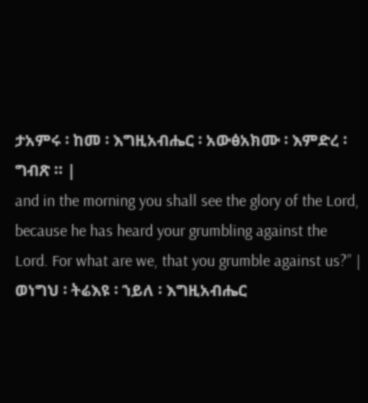ታአምሩ ፡ ከመ ፡ እግዚአብሔር ፡ አውፅአክሙ ፡ እምድረ ፡ ግብጽ ። |
and in the morning you shall see the glory of the Lord, because he has heard your grumbling against the Lord. For what are we, that you grumble against us?” | ወነግህ ፡ ትሬእዩ ፡ ኀይለ ፡ እግዚአብሔር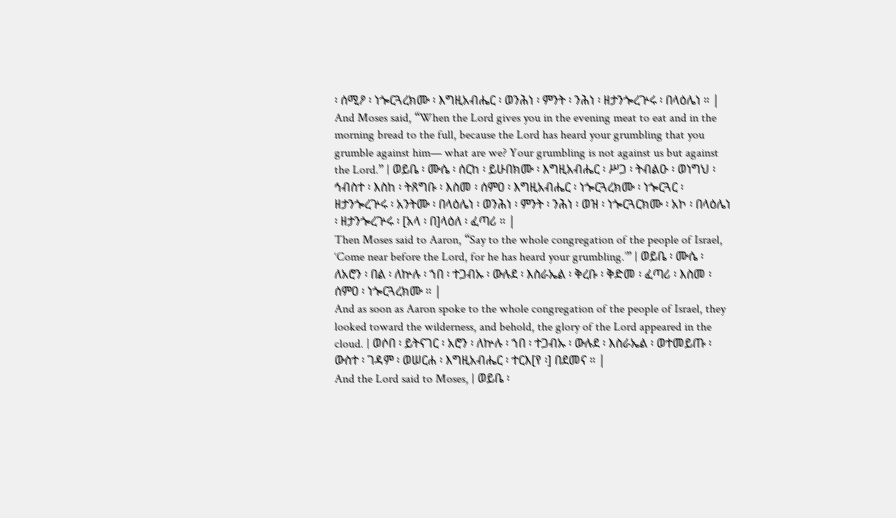፡ ሰሚዖ ፡ ነጐርጓረክሙ ፡ እግዚአብሔር ፡ ወንሕነ ፡ ምንት ፡ ንሕነ ፡ ዘታንጐረጕሩ ፡ በላዕሌነ ። |
And Moses said, “When the Lord gives you in the evening meat to eat and in the morning bread to the full, because the Lord has heard your grumbling that you grumble against him— what are we? Your grumbling is not against us but against the Lord.” | ወይቤ ፡ ሙሴ ፡ ሰርከ ፡ ይሁበክሙ ፡ እግዚአብሔር ፡ ሥጋ ፡ ትብልዑ ፡ ወነግህ ፡ ኅብስተ ፡ እስከ ፡ ትጸግቡ ፡ እስመ ፡ ሰምዐ ፡ እግዚአብሔር ፡ ነጐርጓረክሙ ፡ ነጐርጓር ፡ ዘታንጐረጕሩ ፡ አንትሙ ፡ በላዕሌነ ፡ ወንሕነ ፡ ምንት ፡ ንሕነ ፡ ወዝ ፡ ነጐርጓርክሙ ፡ አኮ ፡ በላዕሌነ ፡ ዘታንጐረጕሩ ፡ [አላ ፡ በ]ላዕለ ፡ ፈጣሪ ። |
Then Moses said to Aaron, “Say to the whole congregation of the people of Israel, ‘Come near before the Lord, for he has heard your grumbling.’” | ወይቤ ፡ ሙሴ ፡ ለአሮን ፡ በል ፡ ለኵሉ ፡ ኀበ ፡ ተጋብኡ ፡ ውሉደ ፡ እስራኤል ፡ ቅረቡ ፡ ቅድመ ፡ ፈጣሪ ፡ እስመ ፡ ሰምዐ ፡ ነጐርጓረክሙ ። |
And as soon as Aaron spoke to the whole congregation of the people of Israel, they looked toward the wilderness, and behold, the glory of the Lord appeared in the cloud. | ወሶበ ፡ ይትናገር ፡ አሮን ፡ ለኵሉ ፡ ኀበ ፡ ተጋብኡ ፡ ውሉደ ፡ እስራኤል ፡ ወተመይጡ ፡ ውስተ ፡ ገዳም ፡ ወሠርሐ ፡ እግዚአብሔር ፡ ተርእ[የ ፡] በደመና ። |
And the Lord said to Moses, | ወይቤ ፡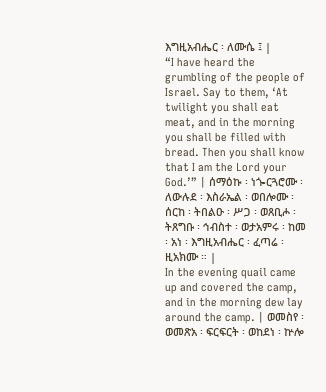እግዚአብሔር ፡ ለሙሴ ፤ |
“I have heard the grumbling of the people of Israel. Say to them, ‘At twilight you shall eat meat, and in the morning you shall be filled with bread. Then you shall know that I am the Lord your God.’” | ሰማዕኩ ፡ ነጐርጓሮሙ ፡ ለውሉደ ፡ እስራኤል ፡ ወበሎሙ ፡ ሰርከ ፡ ትበልዑ ፡ ሥጋ ፡ ወጸቢሖ ፡ ትጸግቡ ፡ ኅብስተ ፡ ወታአምሩ ፡ ከመ ፡ አነ ፡ እግዚአብሔር ፡ ፈጣሬ ፡ ዚአክሙ ። |
In the evening quail came up and covered the camp, and in the morning dew lay around the camp. | ወመስየ ፡ ወመጽአ ፡ ፍርፍርት ፡ ወከደነ ፡ ኵሎ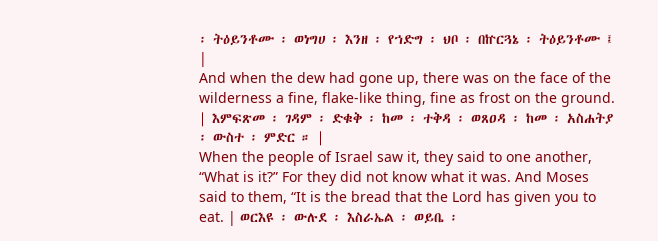፡ ትዕይንቶሙ ፡ ወነግሀ ፡ እንዘ ፡ የኀድግ ፡ ህቦ ፡ በኵርጓኔ ፡ ትዕይንቶሙ ፤ |
And when the dew had gone up, there was on the face of the wilderness a fine, flake-like thing, fine as frost on the ground. | እምፍጽመ ፡ ገዳም ፡ ድቁቅ ፡ ከመ ፡ ተቅዳ ፡ ወጸዐዳ ፡ ከመ ፡ አስሐትያ ፡ ውስተ ፡ ምድር ። |
When the people of Israel saw it, they said to one another, “What is it?” For they did not know what it was. And Moses said to them, “It is the bread that the Lord has given you to eat. | ወርእዩ ፡ ውሉደ ፡ እስራኤል ፡ ወይቤ ፡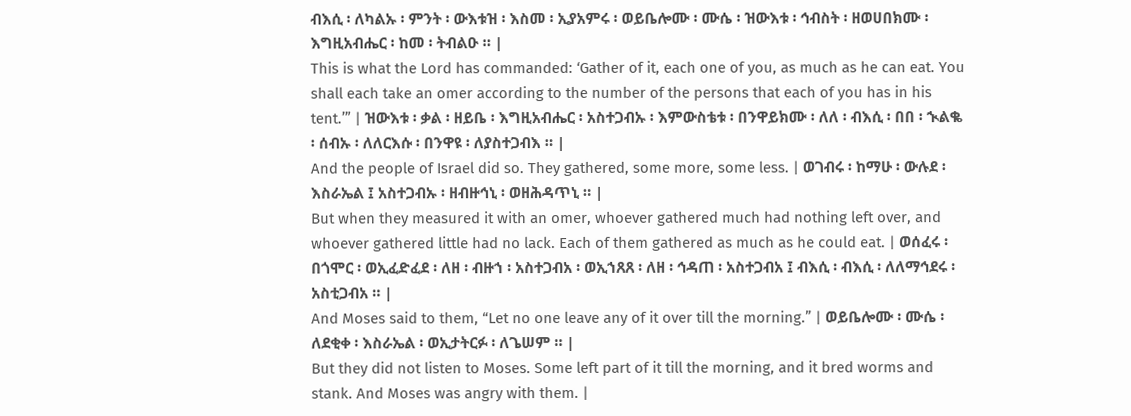ብእሲ ፡ ለካልኡ ፡ ምንት ፡ ውእቱዝ ፡ እስመ ፡ ኢያአምሩ ፡ ወይቤሎሙ ፡ ሙሴ ፡ ዝውእቱ ፡ ኅብስት ፡ ዘወሀበክሙ ፡ እግዚአብሔር ፡ ከመ ፡ ትብልዑ ። |
This is what the Lord has commanded: ‘Gather of it, each one of you, as much as he can eat. You shall each take an omer according to the number of the persons that each of you has in his tent.’” | ዝውእቱ ፡ ቃል ፡ ዘይቤ ፡ እግዚአብሔር ፡ አስተጋብኡ ፡ እምውስቴቱ ፡ በንዋይክሙ ፡ ለለ ፡ ብእሲ ፡ በበ ፡ ኊልቈ ፡ ሰብኡ ፡ ለለርእሱ ፡ በንዋዩ ፡ ለያስተጋብእ ። |
And the people of Israel did so. They gathered, some more, some less. | ወገብሩ ፡ ከማሁ ፡ ውሉደ ፡ እስራኤል ፤ አስተጋብኡ ፡ ዘብዙኅኒ ፡ ወዘሕዳጥኒ ። |
But when they measured it with an omer, whoever gathered much had nothing left over, and whoever gathered little had no lack. Each of them gathered as much as he could eat. | ወሰፈሩ ፡ በጎሞር ፡ ወኢፈድፈደ ፡ ለዘ ፡ ብዙኀ ፡ አስተጋብአ ፡ ወኢኀጸጸ ፡ ለዘ ፡ ኅዳጠ ፡ አስተጋብአ ፤ ብእሲ ፡ ብእሲ ፡ ለለማኅደሩ ፡ አስቲጋብአ ። |
And Moses said to them, “Let no one leave any of it over till the morning.” | ወይቤሎሙ ፡ ሙሴ ፡ ለደቂቀ ፡ እስራኤል ፡ ወኢታትርፉ ፡ ለጌሠም ። |
But they did not listen to Moses. Some left part of it till the morning, and it bred worms and stank. And Moses was angry with them. |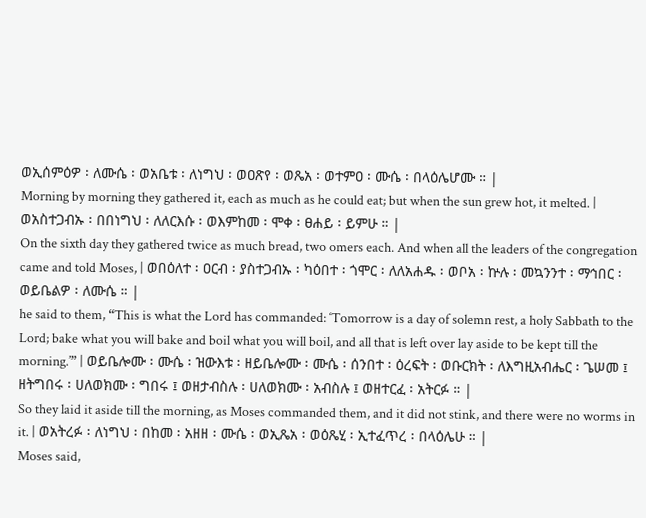ወኢሰምዕዎ ፡ ለሙሴ ፡ ወአቤቱ ፡ ለነግህ ፡ ወዐጽየ ፡ ወጼአ ፡ ወተምዐ ፡ ሙሴ ፡ በላዕሌሆሙ ። |
Morning by morning they gathered it, each as much as he could eat; but when the sun grew hot, it melted. | ወአስተጋብኡ ፡ በበነግህ ፡ ለለርእሱ ፡ ወእምከመ ፡ ሞቀ ፡ ፀሐይ ፡ ይምሁ ። |
On the sixth day they gathered twice as much bread, two omers each. And when all the leaders of the congregation came and told Moses, | ወበዕለተ ፡ ዐርብ ፡ ያስተጋብኡ ፡ ካዕበተ ፡ ጎሞር ፡ ለለአሐዱ ፡ ወቦአ ፡ ኵሉ ፡ መኳንንተ ፡ ማኅበር ፡ ወይቤልዎ ፡ ለሙሴ ። |
he said to them, “This is what the Lord has commanded: ‘Tomorrow is a day of solemn rest, a holy Sabbath to the Lord; bake what you will bake and boil what you will boil, and all that is left over lay aside to be kept till the morning.’” | ወይቤሎሙ ፡ ሙሴ ፡ ዝውእቱ ፡ ዘይቤሎሙ ፡ ሙሴ ፡ ሰንበተ ፡ ዕረፍት ፡ ወቡርክት ፡ ለእግዚአብሔር ፡ ጌሠመ ፤ ዘትግበሩ ፡ ሀለወክሙ ፡ ግበሩ ፤ ወዘታብስሉ ፡ ሀለወክሙ ፡ አብስሉ ፤ ወዘተርፈ ፡ አትርፉ ። |
So they laid it aside till the morning, as Moses commanded them, and it did not stink, and there were no worms in it. | ወአትረፉ ፡ ለነግህ ፡ በከመ ፡ አዘዘ ፡ ሙሴ ፡ ወኢጼአ ፡ ወዕጼሂ ፡ ኢተፈጥረ ፡ በላዕሌሁ ። |
Moses said,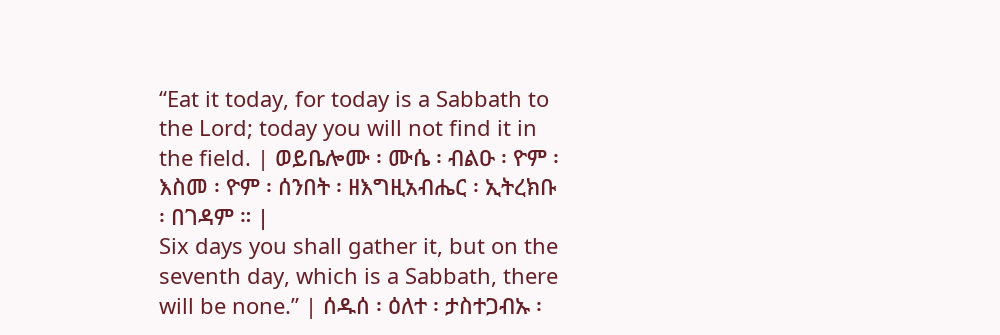“Eat it today, for today is a Sabbath to the Lord; today you will not find it in the field. | ወይቤሎሙ ፡ ሙሴ ፡ ብልዑ ፡ ዮም ፡ እስመ ፡ ዮም ፡ ሰንበት ፡ ዘእግዚአብሔር ፡ ኢትረክቡ ፡ በገዳም ። |
Six days you shall gather it, but on the seventh day, which is a Sabbath, there will be none.” | ሰዱሰ ፡ ዕለተ ፡ ታስተጋብኡ ፡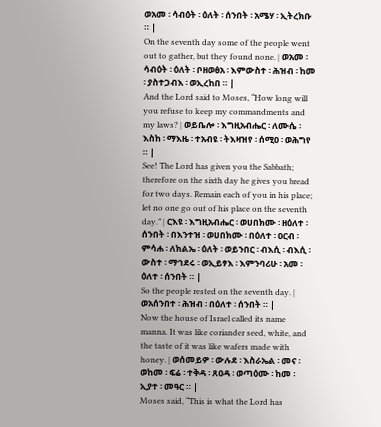ወአመ ፡ ሳብዕት ፡ ዕለት ፡ ሰንበት ፡ አሜሃ ፡ ኢትረክቡ ። |
On the seventh day some of the people went out to gather, but they found none. | ወአመ ፡ ሳብዕት ፡ ዕለት ፡ ቦዘወፅአ ፡ እምውስተ ፡ ሕዝብ ፡ ከመ ፡ ያስተጋብእ ፡ ወኢረከበ ። |
And the Lord said to Moses, “How long will you refuse to keep my commandments and my laws? | ወይቤሎ ፡ እግዚአብሔር ፡ ለሙሴ ፡ እስከ ፡ ማእዜ ፡ ተአብዩ ፡ ትእዛዝየ ፡ ሰሚዐ ፡ ወሕግየ ። |
See! The Lord has given you the Sabbath; therefore on the sixth day he gives you bread for two days. Remain each of you in his place; let no one go out of his place on the seventh day.” | ርእዩ ፡ እግዚአብሔር ፡ ወሀበክሙ ፡ ዘዕለተ ፡ ሰንበት ፡ በእንተዝ ፡ ወሀበክሙ ፡ በዕለተ ፡ ዐርብ ፡ ምሳሐ ፡ ለክልኤ ፡ ዕለት ፡ ወይንበር ፡ ብእሲ ፡ ብእሲ ፡ ውስተ ፡ ማኅደሩ ፡ ወኢይፃእ ፡ እምንባሪሁ ፡ አመ ፡ ዕለተ ፡ ሰንበት ። |
So the people rested on the seventh day. | ወአሰንበተ ፡ ሕዝብ ፡ በዕለተ ፡ ሰንበት ። |
Now the house of Israel called its name manna. It was like coriander seed, white, and the taste of it was like wafers made with honey. | ወሰመይዎ ፡ ውሉደ ፡ እስራኤል ፡ መና ፡ ወከመ ፡ ፍሬ ፡ ተቅዳ ፡ ጸዐዳ ፡ ወጣዕሙ ፡ ከመ ፡ ኢያተ ፡ መዓር ። |
Moses said, “This is what the Lord has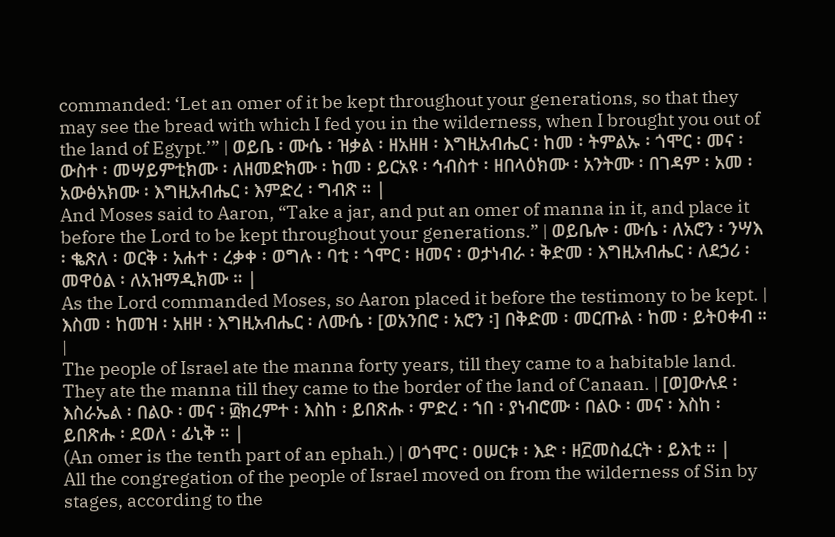commanded: ‘Let an omer of it be kept throughout your generations, so that they may see the bread with which I fed you in the wilderness, when I brought you out of the land of Egypt.’” | ወይቤ ፡ ሙሴ ፡ ዝቃል ፡ ዘአዘዘ ፡ እግዚአብሔር ፡ ከመ ፡ ትምልኡ ፡ ጎሞር ፡ መና ፡ ውስተ ፡ መሣይምቲክሙ ፡ ለዘመድክሙ ፡ ከመ ፡ ይርአዩ ፡ ኅብስተ ፡ ዘበላዕክሙ ፡ አንትሙ ፡ በገዳም ፡ አመ ፡ አውፅአክሙ ፡ እግዚአብሔር ፡ እምድረ ፡ ግብጽ ። |
And Moses said to Aaron, “Take a jar, and put an omer of manna in it, and place it before the Lord to be kept throughout your generations.” | ወይቤሎ ፡ ሙሴ ፡ ለአሮን ፡ ንሣእ ፡ ቈጽለ ፡ ወርቅ ፡ አሐተ ፡ ረቃቀ ፡ ወግሉ ፡ ባቲ ፡ ጎሞር ፡ ዘመና ፡ ወታነብራ ፡ ቅድመ ፡ እግዚአብሔር ፡ ለደኃሪ ፡ መዋዕል ፡ ለአዝማዲክሙ ። |
As the Lord commanded Moses, so Aaron placed it before the testimony to be kept. | እስመ ፡ ከመዝ ፡ አዘዞ ፡ እግዚአብሔር ፡ ለሙሴ ፡ [ወአንበሮ ፡ አሮን ፡] በቅድመ ፡ መርጡል ፡ ከመ ፡ ይትዐቀብ ። |
The people of Israel ate the manna forty years, till they came to a habitable land. They ate the manna till they came to the border of the land of Canaan. | [ወ]ውሉደ ፡ እስራኤል ፡ በልዑ ፡ መና ፡ ፴ክረምተ ፡ እስከ ፡ ይበጽሑ ፡ ምድረ ፡ ኀበ ፡ ያነብሮሙ ፡ በልዑ ፡ መና ፡ እስከ ፡ ይበጽሑ ፡ ደወለ ፡ ፊኒቅ ። |
(An omer is the tenth part of an ephah.) | ወጎሞር ፡ ዐሠርቱ ፡ እድ ፡ ዘ፫መስፈርት ፡ ይእቲ ። |
All the congregation of the people of Israel moved on from the wilderness of Sin by stages, according to the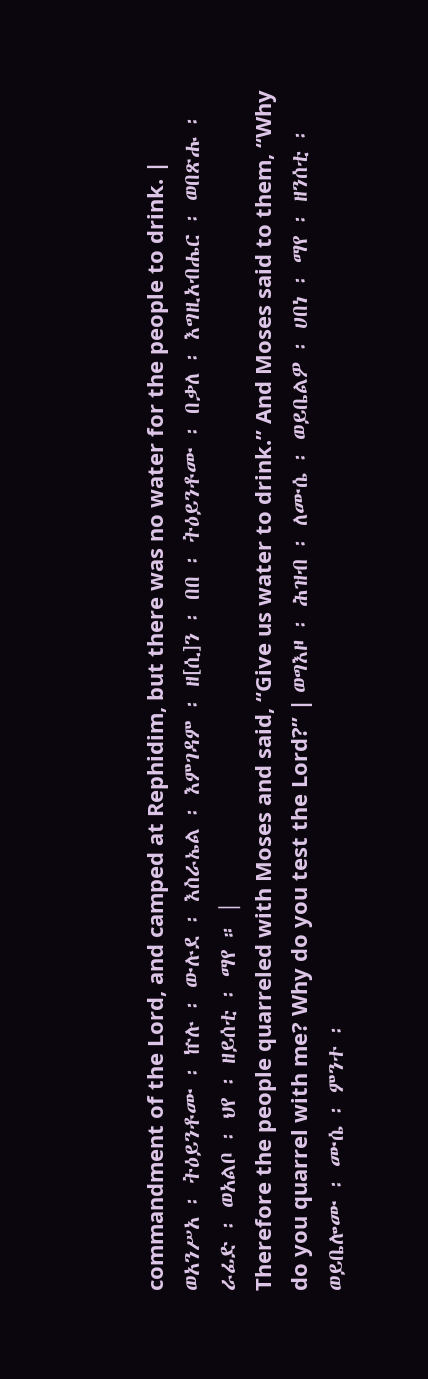commandment of the Lord, and camped at Rephidim, but there was no water for the people to drink. | ወአንሥአ ፡ ትዕይንቶሙ ፡ ኵሉ ፡ ውሉደ ፡ እስራኤል ፡ እምገዳም ፡ ዘ[ሲ]ን ፡ በበ ፡ ትዕይንቶሙ ፡ በቃለ ፡ እግዚአብሔር ፡ ወበጽሑ ፡ ራፊድ ፡ ወአልቦ ፡ ህየ ፡ ዘይሰቲ ፡ ማየ ። |
Therefore the people quarreled with Moses and said, “Give us water to drink.” And Moses said to them, “Why do you quarrel with me? Why do you test the Lord?” | ወግእዞ ፡ ሕዝብ ፡ ለሙሴ ፡ ወይቤልዎ ፡ ሀበነ ፡ ማየ ፡ ዘንሰቲ ፡ ወይቤሎሙ ፡ ሙሴ ፡ ምንተ ፡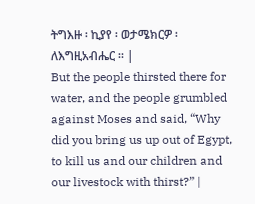ትግእዙ ፡ ኪያየ ፡ ወታሜክርዎ ፡ ለእግዚአብሔር ። |
But the people thirsted there for water, and the people grumbled against Moses and said, “Why did you bring us up out of Egypt, to kill us and our children and our livestock with thirst?” |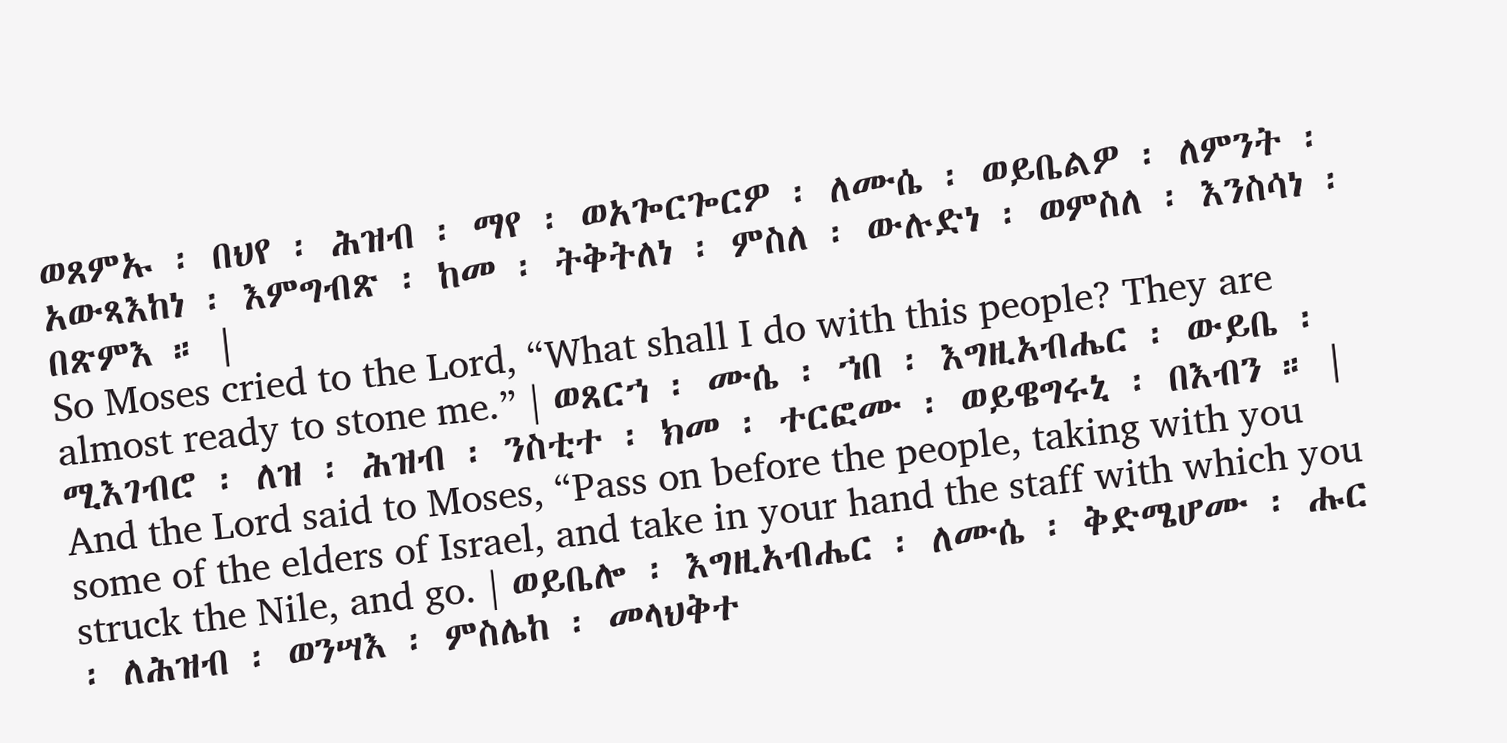ወጸምኡ ፡ በህየ ፡ ሕዝብ ፡ ማየ ፡ ወአጐርጐርዎ ፡ ለሙሴ ፡ ወይቤልዎ ፡ ለምንት ፡ አውጻእከነ ፡ እምግብጽ ፡ ከመ ፡ ትቅትለነ ፡ ምስለ ፡ ውሉድነ ፡ ወምስለ ፡ እንስሳነ ፡ በጽምእ ። |
So Moses cried to the Lord, “What shall I do with this people? They are almost ready to stone me.” | ወጸርኀ ፡ ሙሴ ፡ ኀበ ፡ እግዚአብሔር ፡ ውይቤ ፡ ሚእገብሮ ፡ ለዝ ፡ ሕዝብ ፡ ንስቲተ ፡ ክመ ፡ ተርፎሙ ፡ ወይዌግሩኒ ፡ በእብን ። |
And the Lord said to Moses, “Pass on before the people, taking with you some of the elders of Israel, and take in your hand the staff with which you struck the Nile, and go. | ወይቤሎ ፡ እግዚአብሔር ፡ ለሙሴ ፡ ቅድሜሆሙ ፡ ሑር ፡ ለሕዝብ ፡ ወንሣእ ፡ ምስሌከ ፡ መላህቅተ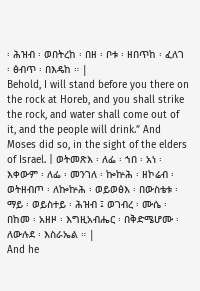፡ ሕዝብ ፡ ወበትረከ ፡ በዘ ፡ ቦቱ ፡ ዘበጥከ ፡ ፈለገ ፡ ፅብጥ ፡ በእዴከ ። |
Behold, I will stand before you there on the rock at Horeb, and you shall strike the rock, and water shall come out of it, and the people will drink.” And Moses did so, in the sight of the elders of Israel. | ወትመጽእ ፡ ለፌ ፡ ኀበ ፡ አነ ፡ እቀውም ፡ ለፌ ፡ መንገለ ፡ ኰኵሕ ፡ ዘኮሬብ ፡ ወትዘብጦ ፡ ለኰኵሕ ፡ ወይወፅእ ፡ በውስቴቱ ፡ ማይ ፡ ወይስተይ ፡ ሕዝብ ፤ ወገብረ ፡ ሙሴ ፡ በከመ ፡ አዘዞ ፡ እግዚአብሔር ፡ በቅድሜሆሙ ፡ ለውሉደ ፡ እስራኤል ። |
And he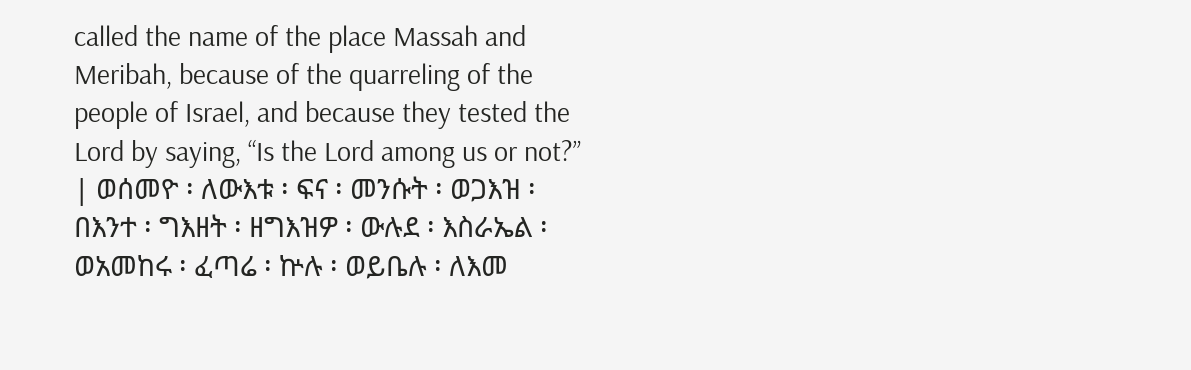called the name of the place Massah and Meribah, because of the quarreling of the people of Israel, and because they tested the Lord by saying, “Is the Lord among us or not?” | ወሰመዮ ፡ ለውእቱ ፡ ፍና ፡ መንሱት ፡ ወጋእዝ ፡ በእንተ ፡ ግእዘት ፡ ዘግእዝዎ ፡ ውሉደ ፡ እስራኤል ፡ ወአመከሩ ፡ ፈጣሬ ፡ ኵሉ ፡ ወይቤሉ ፡ ለእመ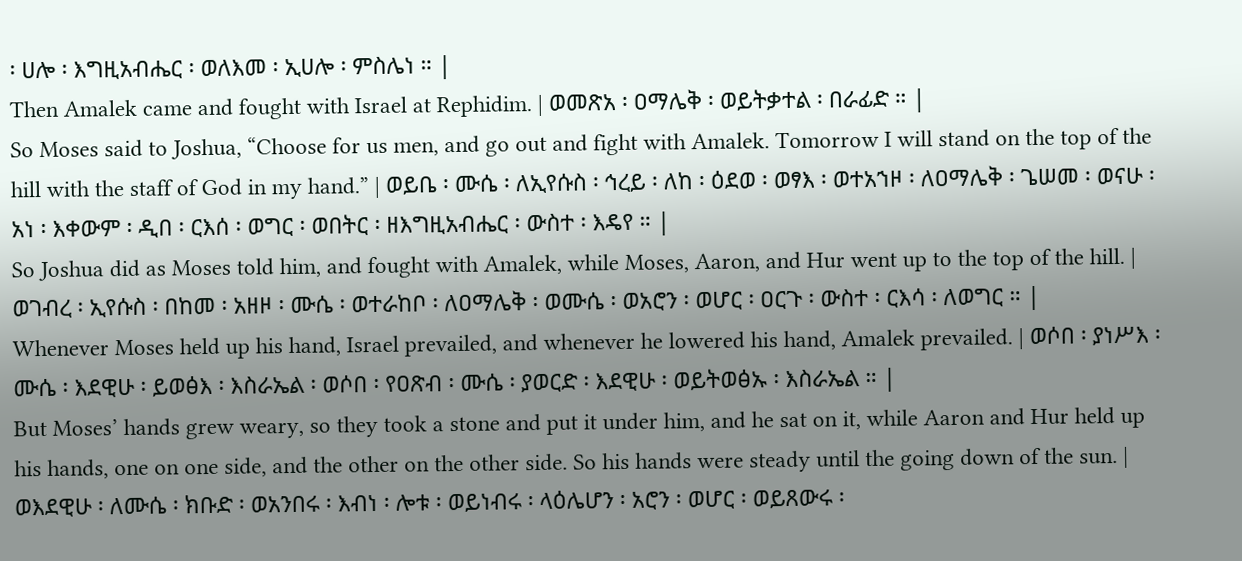፡ ሀሎ ፡ እግዚአብሔር ፡ ወለእመ ፡ ኢሀሎ ፡ ምስሌነ ። |
Then Amalek came and fought with Israel at Rephidim. | ወመጽአ ፡ ዐማሌቅ ፡ ወይትቃተል ፡ በራፊድ ። |
So Moses said to Joshua, “Choose for us men, and go out and fight with Amalek. Tomorrow I will stand on the top of the hill with the staff of God in my hand.” | ወይቤ ፡ ሙሴ ፡ ለኢየሱስ ፡ ኅረይ ፡ ለከ ፡ ዕደወ ፡ ወፃእ ፡ ወተአኀዞ ፡ ለዐማሌቅ ፡ ጌሠመ ፡ ወናሁ ፡ አነ ፡ እቀውም ፡ ዲበ ፡ ርእሰ ፡ ወግር ፡ ወበትር ፡ ዘእግዚአብሔር ፡ ውስተ ፡ እዴየ ። |
So Joshua did as Moses told him, and fought with Amalek, while Moses, Aaron, and Hur went up to the top of the hill. | ወገብረ ፡ ኢየሱስ ፡ በከመ ፡ አዘዞ ፡ ሙሴ ፡ ወተራከቦ ፡ ለዐማሌቅ ፡ ወሙሴ ፡ ወአሮን ፡ ወሆር ፡ ዐርጉ ፡ ውስተ ፡ ርእሳ ፡ ለወግር ። |
Whenever Moses held up his hand, Israel prevailed, and whenever he lowered his hand, Amalek prevailed. | ወሶበ ፡ ያነሥእ ፡ ሙሴ ፡ እደዊሁ ፡ ይወፅእ ፡ እስራኤል ፡ ወሶበ ፡ የዐጽብ ፡ ሙሴ ፡ ያወርድ ፡ እደዊሁ ፡ ወይትወፅኡ ፡ እስራኤል ። |
But Moses’ hands grew weary, so they took a stone and put it under him, and he sat on it, while Aaron and Hur held up his hands, one on one side, and the other on the other side. So his hands were steady until the going down of the sun. | ወእደዊሁ ፡ ለሙሴ ፡ ክቡድ ፡ ወአንበሩ ፡ እብነ ፡ ሎቱ ፡ ወይነብሩ ፡ ላዕሌሆን ፡ አሮን ፡ ወሆር ፡ ወይጸውሩ ፡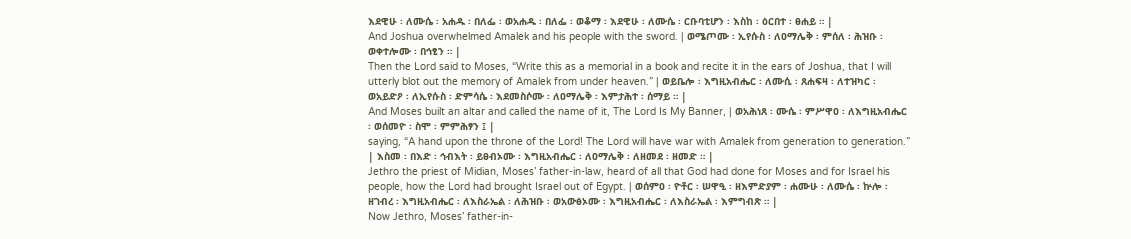እደዊሁ ፡ ለሙሴ ፡ አሐዱ ፡ በለፌ ፡ ወአሐዱ ፡ በለፌ ፡ ወቆማ ፡ እደዊሁ ፡ ለሙሴ ፡ ርቡባቲሆን ፡ እስከ ፡ ዕርበተ ፡ ፀሐይ ። |
And Joshua overwhelmed Amalek and his people with the sword. | ወሜጦሙ ፡ ኢየሱስ ፡ ለዐማሌቅ ፡ ምሰለ ፡ ሕዝቡ ፡ ወቀተሎሙ ፡ በኅፂን ። |
Then the Lord said to Moses, “Write this as a memorial in a book and recite it in the ears of Joshua, that I will utterly blot out the memory of Amalek from under heaven.” | ወይቤሎ ፡ እግዚአብሔር ፡ ለሙሲ ፡ ጸሐፍዛ ፡ ለተዝካር ፡ ወአይድዖ ፡ ለኢየሱስ ፡ ድምሳሴ ፡ እደመስሶሙ ፡ ለዐማሌቅ ፡ እምታሕተ ፡ ሰማይ ። |
And Moses built an altar and called the name of it, The Lord Is My Banner, | ወአሕነጸ ፡ ሙሴ ፡ ምሥዋዐ ፡ ለእግዚአብሔር ፡ ወሰመዮ ፡ ስሞ ፡ ምምሕፃን ፤ |
saying, “A hand upon the throne of the Lord! The Lord will have war with Amalek from generation to generation.” | እስመ ፡ በእድ ፡ ኅብእት ፡ ይፀብኦሙ ፡ እግዚአብሔር ፡ ለዐማሌቅ ፡ ለዘመደ ፡ ዘመድ ። |
Jethro the priest of Midian, Moses’ father-in-law, heard of all that God had done for Moses and for Israel his people, how the Lord had brought Israel out of Egypt. | ወሰምዐ ፡ ዮቶር ፡ ሠዋዒ ፡ ዘእምድያም ፡ ሐሙሁ ፡ ለሙሴ ፡ ኵሎ ፡ ዘገብረ ፡ እግዚአብሔር ፡ ለእስራኤል ፡ ለሕዝቡ ፡ ወአውፅኦሙ ፡ እግዚአብሔር ፡ ለእስራኤል ፡ እምግብጽ ። |
Now Jethro, Moses’ father-in-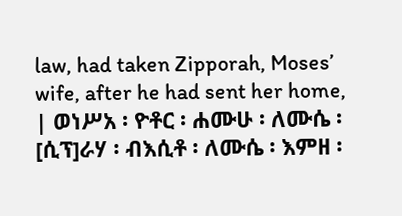law, had taken Zipporah, Moses’ wife, after he had sent her home, | ወነሥአ ፡ ዮቶር ፡ ሐሙሁ ፡ ለሙሴ ፡ [ሲፕ]ራሃ ፡ ብእሲቶ ፡ ለሙሴ ፡ እምዘ ፡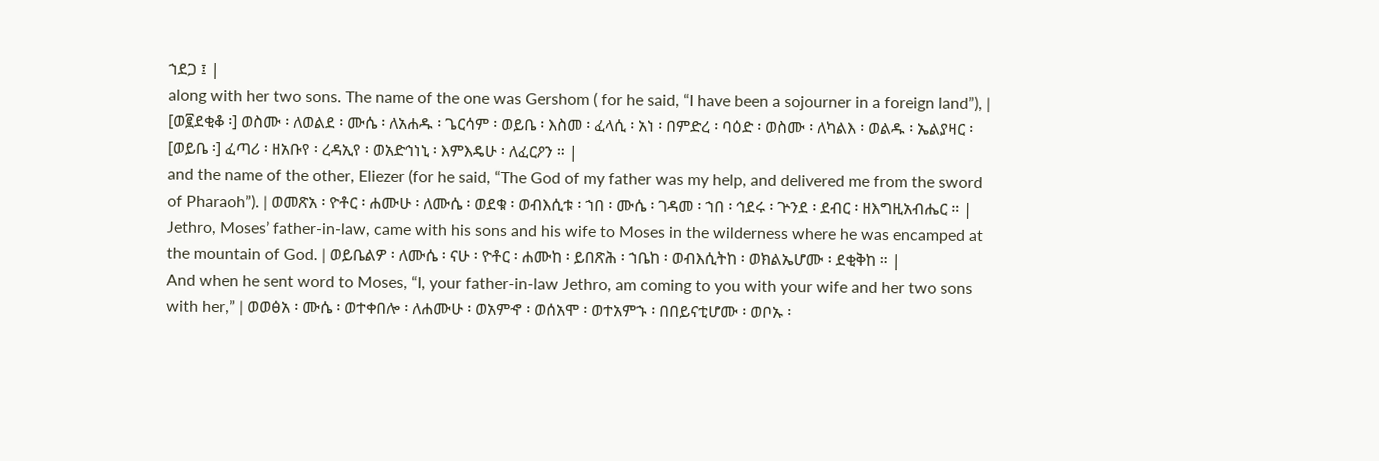ኀደጋ ፤ |
along with her two sons. The name of the one was Gershom ( for he said, “I have been a sojourner in a foreign land”), | [ወ፪ደቂቆ ፡] ወስሙ ፡ ለወልደ ፡ ሙሴ ፡ ለአሐዱ ፡ ጌርሳም ፡ ወይቤ ፡ እስመ ፡ ፈላሲ ፡ አነ ፡ በምድረ ፡ ባዕድ ፡ ወስሙ ፡ ለካልእ ፡ ወልዱ ፡ ኤልያዛር ፡ [ወይቤ ፡] ፈጣሪ ፡ ዘአቡየ ፡ ረዳኢየ ፡ ወአድኅነኒ ፡ እምእዴሁ ፡ ለፈርዖን ። |
and the name of the other, Eliezer (for he said, “The God of my father was my help, and delivered me from the sword of Pharaoh”). | ወመጽአ ፡ ዮቶር ፡ ሐሙሁ ፡ ለሙሴ ፡ ወደቁ ፡ ወብእሲቱ ፡ ኀበ ፡ ሙሴ ፡ ገዳመ ፡ ኀበ ፡ ኅደሩ ፡ ጕንደ ፡ ደብር ፡ ዘእግዚአብሔር ። |
Jethro, Moses’ father-in-law, came with his sons and his wife to Moses in the wilderness where he was encamped at the mountain of God. | ወይቤልዎ ፡ ለሙሴ ፡ ናሁ ፡ ዮቶር ፡ ሐሙከ ፡ ይበጽሕ ፡ ኀቤከ ፡ ወብእሲትከ ፡ ወክልኤሆሙ ፡ ደቂቅከ ። |
And when he sent word to Moses, “I, your father-in-law Jethro, am coming to you with your wife and her two sons with her,” | ወወፅአ ፡ ሙሴ ፡ ወተቀበሎ ፡ ለሐሙሁ ፡ ወአምኆ ፡ ወሰአሞ ፡ ወተአምኁ ፡ በበይናቲሆሙ ፡ ወቦኡ ፡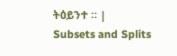ትዕይንተ ። |
Subsets and Splits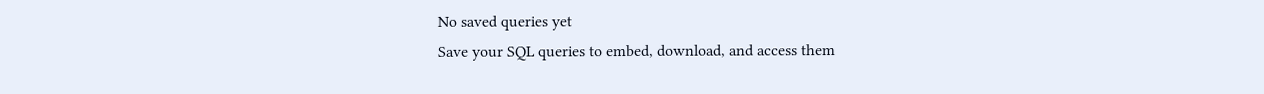No saved queries yet
Save your SQL queries to embed, download, and access them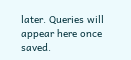later. Queries will appear here once saved.